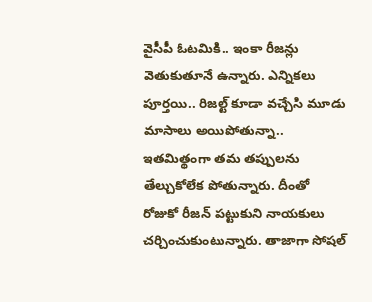వైసీపీ ఓటమికి.. ఇంకా రీజన్లు వెతుకుతూనే ఉన్నారు. ఎన్నికలు పూర్తయి.. రిజల్ట్ కూడా వచ్చేసి మూడు మాసాలు అయిపోతున్నా.. ఇతమిత్థంగా తమ తప్పులను తేల్చుకోలేక పోతున్నారు. దీంతో రోజుకో రీజన్ పట్టుకుని నాయకులు చర్చించుకుంటున్నారు. తాజాగా సోషల్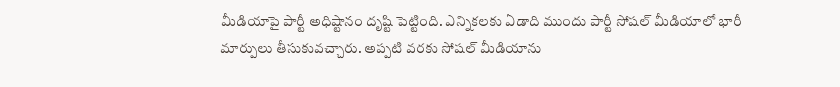మీడియాపై పార్టీ అధిష్టానం దృష్టి పెట్టింది. ఎన్నికలకు ఏడాది ముందు పార్టీ సోషల్ మీడియాలో భారీ మార్పులు తీసుకువచ్చారు. అప్పటి వరకు సోషల్ మీడియాను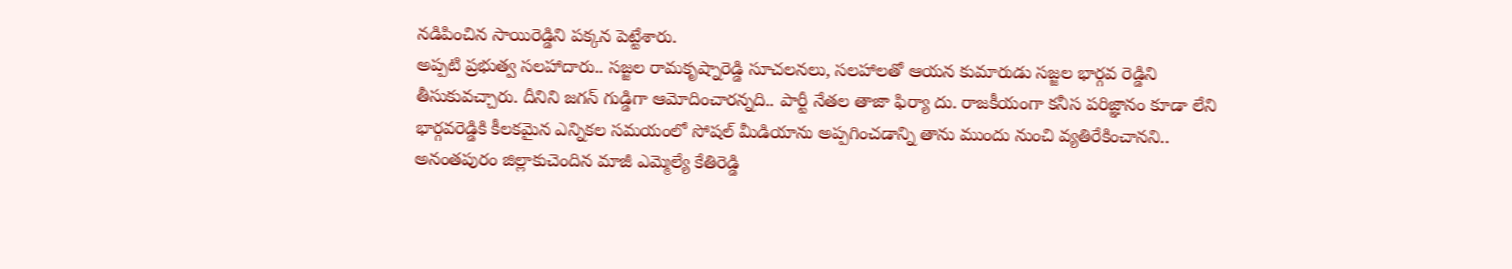నడిపించిన సాయిరెడ్డిని పక్కన పెట్టేశారు.
అప్పటి ప్రభుత్వ సలహాదారు.. సజ్జల రామకృష్నారెడ్డి సూచలనలు, సలహాలతో ఆయన కుమారుడు సజ్జల భార్గవ రెడ్డిని తీసుకువచ్చారు. దీనిని జగన్ గుడ్డిగా ఆమోదించారన్నది.. పార్టీ నేతల తాజా ఫిర్యా దు. రాజకీయంగా కనీస పరిజ్ఞానం కూడా లేని భార్గవరెడ్డికి కీలకమైన ఎన్నికల సమయంలో సోషల్ మీడియాను అప్పగించడాన్ని తాను ముందు నుంచి వ్యతిరేకించానని.. అనంతపురం జిల్లాకుచెందిన మాజీ ఎమ్మెల్యే కేతిరెడ్డి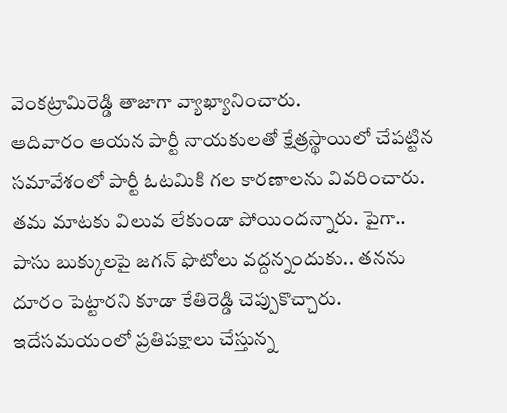వెంకట్రామిరెడ్డి తాజాగా వ్యాఖ్యానించారు.
ఆదివారం ఆయన పార్టీ నాయకులతో క్షేత్రస్థాయిలో చేపట్టిన సమావేశంలో పార్టీ ఓటమికి గల కారణాలను వివరించారు. తమ మాటకు విలువ లేకుండా పోయిందన్నారు. పైగా.. పాసు బుక్కులపై జగన్ ఫొటోలు వద్దన్నందుకు.. తనను దూరం పెట్టారని కూడా కేతిరెడ్డి చెప్పుకొచ్చారు. ఇదేసమయంలో ప్రతిపక్షాలు చేస్తున్న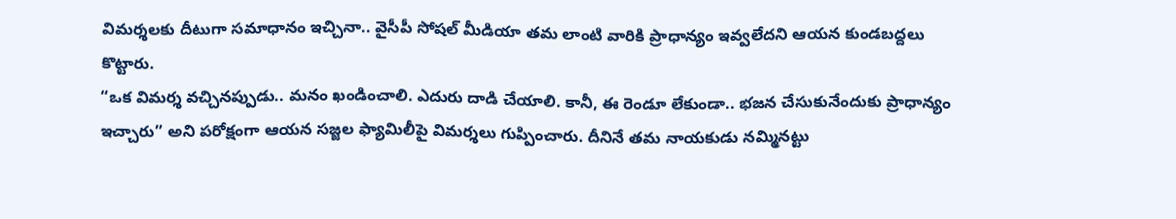విమర్శలకు దీటుగా సమాధానం ఇచ్చినా.. వైసీపీ సోషల్ మీడియా తమ లాంటి వారికి ప్రాధాన్యం ఇవ్వలేదని ఆయన కుండబద్దలు కొట్టారు.
“ఒక విమర్శ వచ్చినప్పుడు.. మనం ఖండించాలి. ఎదురు దాడి చేయాలి. కానీ, ఈ రెండూ లేకుండా.. భజన చేసుకునేందుకు ప్రాధాన్యం ఇచ్చారు” అని పరోక్షంగా ఆయన సజ్జల ఫ్యామిలీపై విమర్శలు గుప్పించారు. దీనినే తమ నాయకుడు నమ్మినట్టు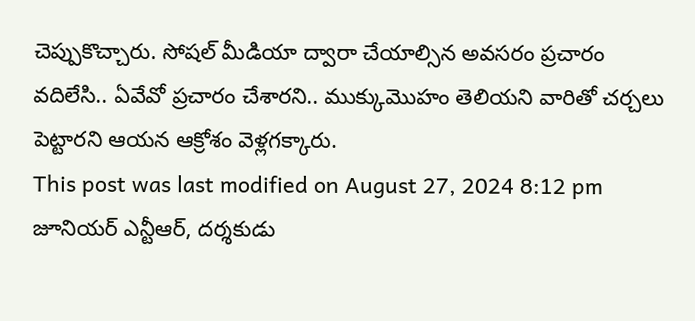చెప్పుకొచ్చారు. సోషల్ మీడియా ద్వారా చేయాల్సిన అవసరం ప్రచారం వదిలేసి.. ఏవేవో ప్రచారం చేశారని.. ముక్కుమొహం తెలియని వారితో చర్చలు పెట్టారని ఆయన ఆక్రోశం వెళ్లగక్కారు.
This post was last modified on August 27, 2024 8:12 pm
జూనియర్ ఎన్టీఆర్, దర్శకుడు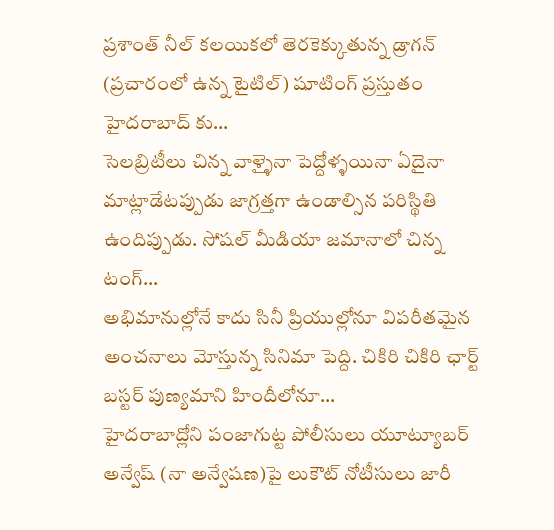ప్రశాంత్ నీల్ కలయికలో తెరకెక్కుతున్న డ్రాగన్ (ప్రచారంలో ఉన్న టైటిల్) షూటింగ్ ప్రస్తుతం హైదరాబాద్ కు…
సెలబ్రిటీలు చిన్న వాళ్ళైనా పెద్దోళ్ళయినా ఏదైనా మాట్లాడేటప్పుడు జాగ్రత్తగా ఉండాల్సిన పరిస్థితి ఉందిప్పుడు. సోషల్ మీడియా జమానాలో చిన్న టంగ్…
అభిమానుల్లోనే కాదు సినీ ప్రియుల్లోనూ విపరీతమైన అంచనాలు మోస్తున్న సినిమా పెద్ది. చికిరి చికిరి ఛార్ట్ బస్టర్ పుణ్యమాని హిందీలోనూ…
హైదరాబాద్లోని పంజాగుట్ట పోలీసులు యూట్యూబర్ అన్వేష్ (నా అన్వేషణ)పై లుకౌట్ నోటీసులు జారీ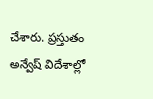చేశారు. ప్రస్తుతం అన్వేష్ విదేశాల్లో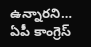ఉన్నారని…
ఏపీ కాంగ్రెస్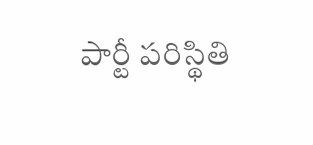పార్టీ పరిస్థితి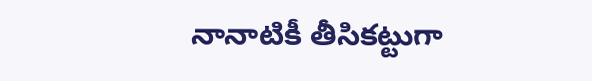నానాటికీ తీసికట్టుగా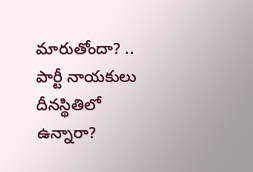మారుతోందా? .. పార్టీ నాయకులు దీనస్థితిలో ఉన్నారా?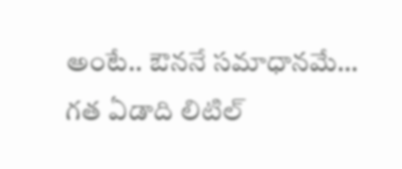అంటే.. ఔననే సమాధానమే…
గత ఏడాది లిటిల్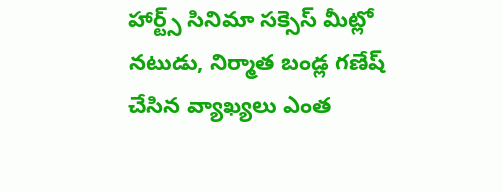హార్ట్స్ సినిమా సక్సెస్ మీట్లో నటుడు, నిర్మాత బండ్ల గణేష్ చేసిన వ్యాఖ్యలు ఎంత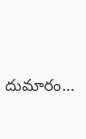దుమారం…